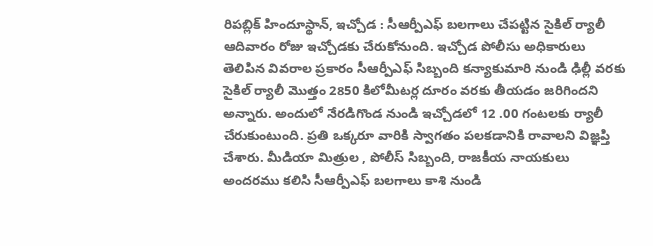రిపబ్లిక్ హిందూస్థాన్, ఇచ్చోడ : సీఆర్పీఎఫ్ బలగాలు చేపట్టిన సైకిల్ ర్యాలీ ఆదివారం రోజు ఇచ్చోడకు చేరుకోనుంది. ఇచ్చోడ పోలీసు అధికారులు తెలిపిన వివరాల ప్రకారం సీఆర్పీఎఫ్ సిబ్బంది కన్యాకుమారి నుండి ఢిల్లీ వరకు సైకిల్ ర్యాలీ మొత్తం 2850 కిలోమీటర్ల దూరం వరకు తీయడం జరిగిందని అన్నారు. అందులో నేరడిగొండ నుండి ఇచ్చోడలో 12 .00 గంటలకు ర్యాలీ చేరుకుంటుంది. ప్రతి ఒక్కరూ వారికి స్వాగతం పలకడానికి రావాలని విజ్ఞప్తి చేశారు. మీడియా మిత్రుల , పోలీస్ సిబ్బంది, రాజకీయ నాయకులు అందరము కలిసి సీఆర్పీఎఫ్ బలగాలు కాశి నుండి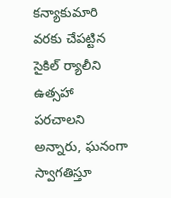కన్యాకుమారి వరకు చేపట్టిన సైకిల్ ర్యాలీని ఉత్సహా పరచాలని అన్నారు, ఘనంగా స్వాగతిస్తూ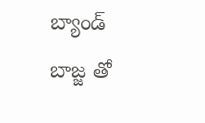బ్యాండ్ బాజ్జ తో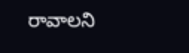రావాలని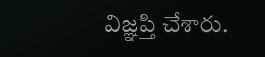విజ్ఞప్తి చేశారు.